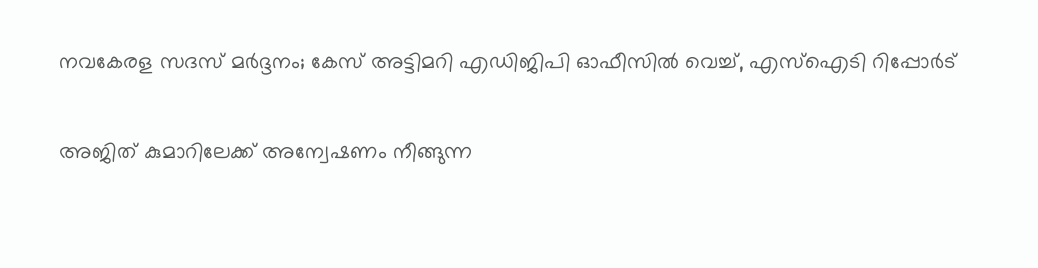നവകേരള സദസ് മർദ്ദനം; കേസ് അട്ടിമറി എഡിജിപി ഓഫീസിൽ വെച്ച്, എസ്ഐടി റിപ്പോർട്

അജിത് കുമാറിലേക്ക് അന്വേഷണം നീങ്ങുന്ന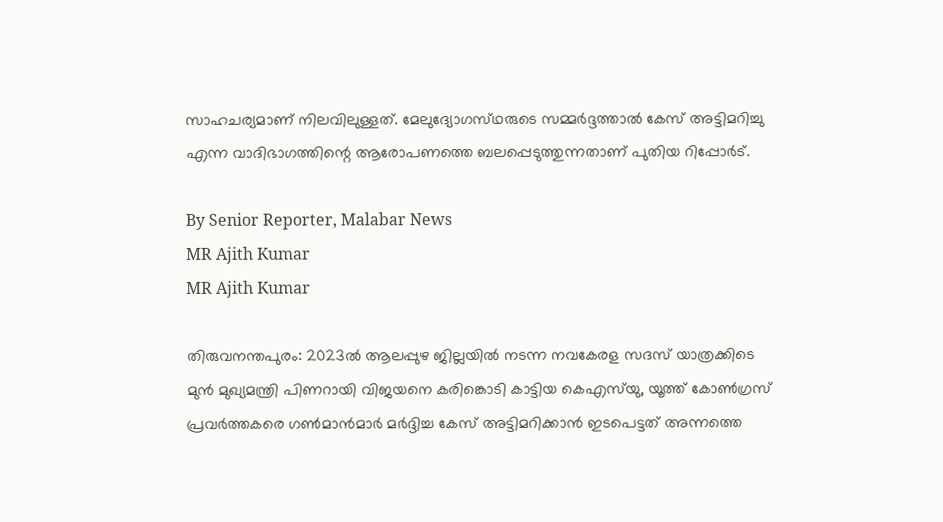സാഹചര്യമാണ് നിലവിലുള്ളത്. മേലുദ്യോഗസ്‌ഥരുടെ സമ്മർദ്ദത്താൽ കേസ് അട്ടിമറിച്ചു എന്ന വാദിഭാഗത്തിന്റെ ആരോപണത്തെ ബലപ്പെടുത്തുന്നതാണ് പുതിയ റിപ്പോർട്.

By Senior Reporter, Malabar News
MR Ajith Kumar
MR Ajith Kumar

തിരുവനന്തപുരം: 2023ൽ ആലപ്പുഴ ജില്ലയിൽ നടന്ന നവകേരള സദസ് യാത്രക്കിടെ മുൻ മുഖ്യമന്ത്രി പിണറായി വിജയനെ കരിങ്കൊടി കാട്ടിയ കെഎസ്‌യു, യൂത്ത് കോൺഗ്രസ് പ്രവർത്തകരെ ഗൺമാൻമാർ മർദ്ദിച്ച കേസ് അട്ടിമറിക്കാൻ ഇടപെട്ടത് അന്നത്തെ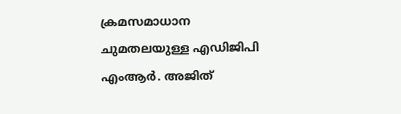ക്രമസമാധാന ചുമതലയുള്ള എഡിജിപി എംആർ. അജിത്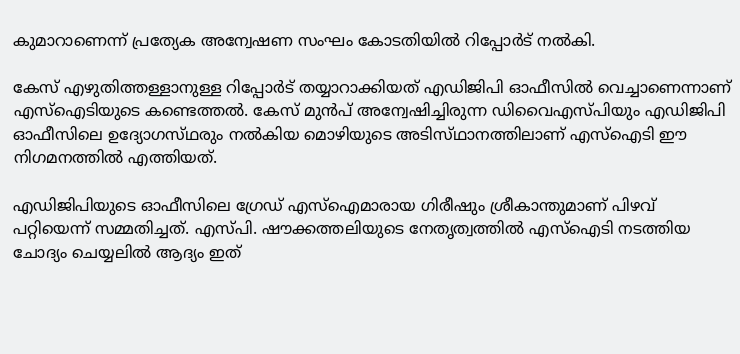കുമാറാണെന്ന് പ്രത്യേക അന്വേഷണ സംഘം കോടതിയിൽ റിപ്പോർട് നൽകി.

കേസ് എഴുതിത്തള്ളാനുള്ള റിപ്പോർട് തയ്യാറാക്കിയത് എഡിജിപി ഓഫീസിൽ വെച്ചാണെന്നാണ് എസ്ഐടിയുടെ കണ്ടെത്തൽ. കേസ് മുൻപ് അന്വേഷിച്ചിരുന്ന ഡിവൈഎസ്‌പിയും എഡിജിപി ഓഫീസിലെ ഉദ്യോഗസ്‌ഥരും നൽകിയ മൊഴിയുടെ അടിസ്‌ഥാനത്തിലാണ്‌ എസ്ഐടി ഈ നിഗമനത്തിൽ എത്തിയത്.

എഡിജിപിയുടെ ഓഫീസിലെ ഗ്രേഡ് എസ്‌ഐമാരായ ഗിരീഷും ശ്രീകാന്തുമാണ് പിഴവ് പറ്റിയെന്ന് സമ്മതിച്ചത്. എസ്‌പി. ഷൗക്കത്തലിയുടെ നേതൃത്വത്തിൽ എസ്ഐടി നടത്തിയ ചോദ്യം ചെയ്യലിൽ ആദ്യം ഇത്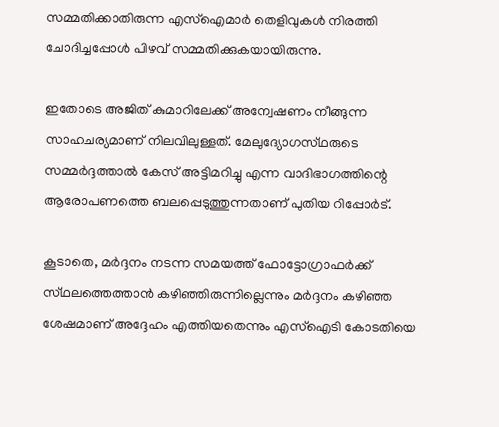സമ്മതിക്കാതിരുന്ന എസ്‌ഐമാർ തെളിവുകൾ നിരത്തി ചോദിച്ചപ്പോൾ പിഴവ് സമ്മതിക്കുകയായിരുന്നു.

ഇതോടെ അജിത് കുമാറിലേക്ക് അന്വേഷണം നീങ്ങുന്ന സാഹചര്യമാണ് നിലവിലുള്ളത്. മേലുദ്യോഗസ്‌ഥരുടെ സമ്മർദ്ദത്താൽ കേസ് അട്ടിമറിച്ചു എന്ന വാദിഭാഗത്തിന്റെ ആരോപണത്തെ ബലപ്പെടുത്തുന്നതാണ് പുതിയ റിപ്പോർട്.

കൂടാതെ, മർദ്ദനം നടന്ന സമയത്ത് ഫോട്ടോഗ്രാഫർക്ക് സ്‌ഥലത്തെത്താൻ കഴിഞ്ഞിരുന്നില്ലെന്നും മർദ്ദനം കഴിഞ്ഞ ശേഷമാണ് അദ്ദേഹം എത്തിയതെന്നും എസ്ഐടി കോടതിയെ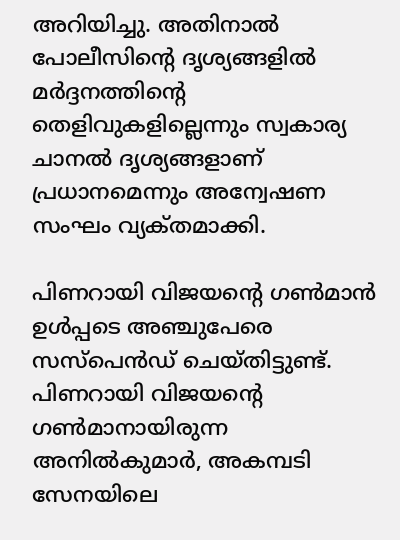അറിയിച്ചു. അതിനാൽ പോലീസിന്റെ ദൃശ്യങ്ങളിൽ മർദ്ദനത്തിന്റെ തെളിവുകളില്ലെന്നും സ്വകാര്യ ചാനൽ ദൃശ്യങ്ങളാണ് പ്രധാനമെന്നും അന്വേഷണ സംഘം വ്യക്‌തമാക്കി.

പിണറായി വിജയന്റെ ഗൺമാൻ ഉൾപ്പടെ അഞ്ചുപേരെ സസ്‌പെൻഡ് ചെയ്‌തിട്ടുണ്ട്‌. പിണറായി വിജയന്റെ ഗൺമാനായിരുന്ന അനിൽകുമാർ, അകമ്പടി സേനയിലെ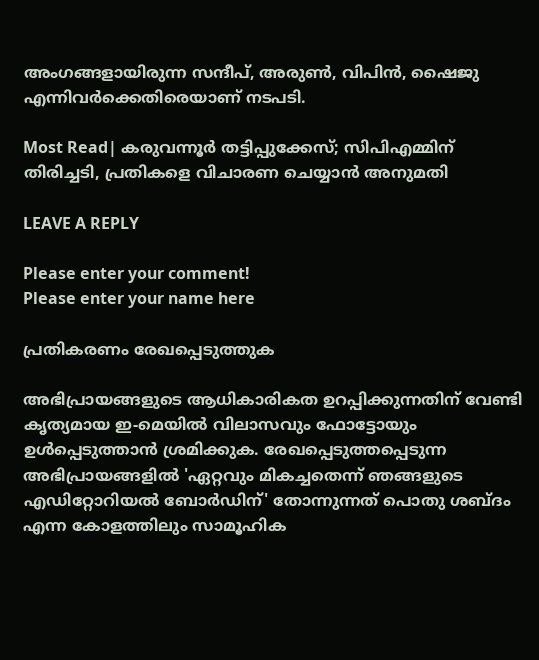അംഗങ്ങളായിരുന്ന സന്ദീപ്, അരുൺ, വിപിൻ, ഷൈജു എന്നിവർക്കെതിരെയാണ് നടപടി.

Most Read| കരുവന്നൂർ തട്ടിപ്പുക്കേസ്; സിപിഎമ്മിന് തിരിച്ചടി, പ്രതികളെ വിചാരണ ചെയ്യാൻ അനുമതി

LEAVE A REPLY

Please enter your comment!
Please enter your name here

പ്രതികരണം രേഖപ്പെടുത്തുക

അഭിപ്രായങ്ങളുടെ ആധികാരികത ഉറപ്പിക്കുന്നതിന് വേണ്ടി കൃത്യമായ ഇ-മെയിൽ വിലാസവും ഫോട്ടോയും ഉൾപ്പെടുത്താൻ ശ്രമിക്കുക. രേഖപ്പെടുത്തപ്പെടുന്ന അഭിപ്രായങ്ങളിൽ 'ഏറ്റവും മികച്ചതെന്ന് ഞങ്ങളുടെ എഡിറ്റോറിയൽ ബോർഡിന്' തോന്നുന്നത് പൊതു ശബ്‌ദം എന്ന കോളത്തിലും സാമൂഹിക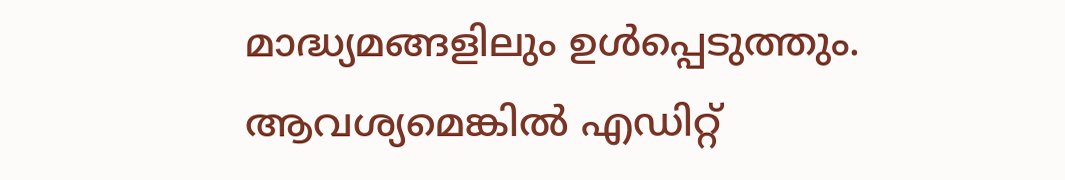മാദ്ധ്യമങ്ങളിലും ഉൾപ്പെടുത്തും. ആവശ്യമെങ്കിൽ എഡിറ്റ്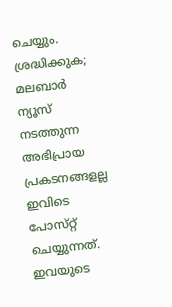ചെയ്യും. ശ്രദ്ധിക്കുക; മലബാർ ന്യൂസ് നടത്തുന്ന അഭിപ്രായ പ്രകടനങ്ങളല്ല ഇവിടെ പോസ്‌റ്റ് ചെയ്യുന്നത്. ഇവയുടെ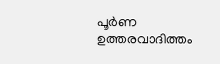പൂർണ ഉത്തരവാദിത്തം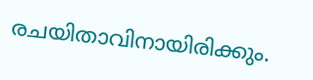രചയിതാവിനായിരിക്കും.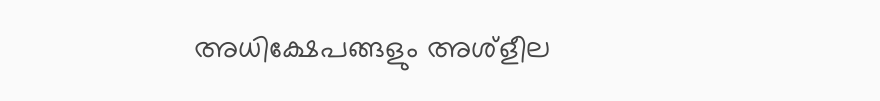അധിക്ഷേപങ്ങളും അശ്‌ളീല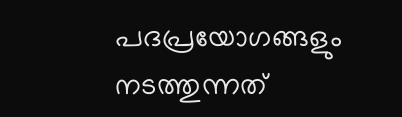പദപ്രയോഗങ്ങളും നടത്തുന്നത്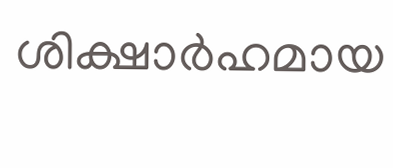ശിക്ഷാർഹമായ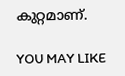കുറ്റമാണ്.

YOU MAY LIKE